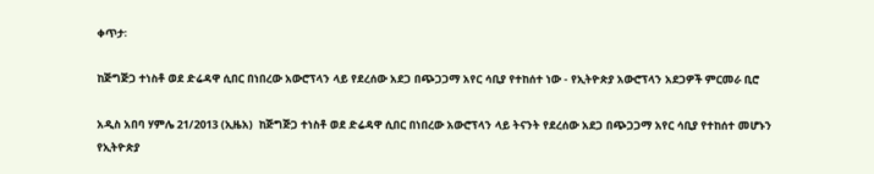ቀጥታ፡

ከጅግጅጋ ተነስቶ ወደ ድሬዳዋ ሲበር በነበረው አውሮፕላን ላይ የደረሰው አደጋ በጭጋጋማ አየር ሳቢያ የተከሰተ ነው - የኢትዮጵያ አውሮፕላን አደጋዎች ምርመራ ቢሮ

አዲስ አበባ ሃምሌ 21/2013 (ኢዜአ)  ከጅግጅጋ ተነስቶ ወደ ድሬዳዋ ሲበር በነበረው አውሮፕላን ላይ ትናንት የደረሰው አደጋ በጭጋጋማ አየር ሳቢያ የተከሰተ መሆኑን የኢትዮጵያ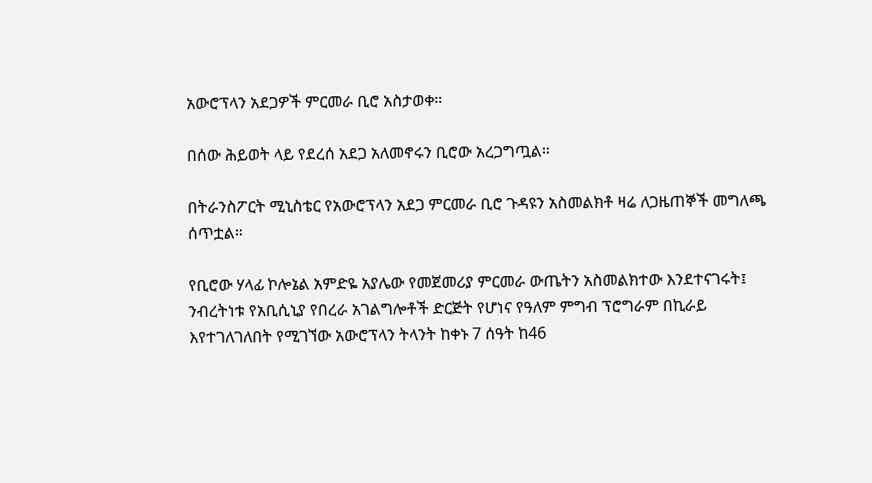አውሮፕላን አደጋዎች ምርመራ ቢሮ አስታወቀ።

በሰው ሕይወት ላይ የደረሰ አደጋ አለመኖሩን ቢሮው አረጋግጧል።

በትራንስፖርት ሚኒስቴር የአውሮፕላን አደጋ ምርመራ ቢሮ ጉዳዩን አስመልክቶ ዛሬ ለጋዜጠኞች መግለጫ ሰጥቷል።

የቢሮው ሃላፊ ኮሎኔል አምድዬ አያሌው የመጀመሪያ ምርመራ ውጤትን አስመልክተው እንደተናገሩት፤ ንብረትነቱ የአቢሲኒያ የበረራ አገልግሎቶች ድርጅት የሆነና የዓለም ምግብ ፕሮግራም በኪራይ እየተገለገለበት የሚገኘው አውሮፕላን ትላንት ከቀኑ 7 ሰዓት ከ46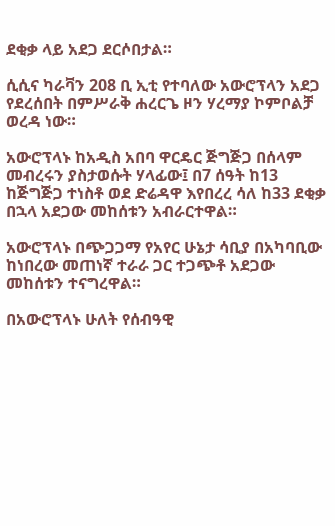ደቂቃ ላይ አደጋ ደርሶበታል።

ሲሲና ካራቫን 208 ቢ ኢቲ የተባለው አውሮፕላን አደጋ የደረሰበት በምሥራቅ ሐረርጌ ዞን ሃረማያ ኮምቦልቻ ወረዳ ነው።

አውሮፕላኑ ከአዲስ አበባ ዋርዴር ጅግጅጋ በሰላም መብረሩን ያስታወሱት ሃላፊው፤ በ7 ሰዓት ከ13 ከጅግጅጋ ተነስቶ ወደ ድሬዳዋ እየበረረ ሳለ ከ33 ደቂቃ በኋላ አደጋው መከሰቱን አብራርተዋል።

አውሮፕላኑ በጭጋጋማ የአየር ሁኔታ ሳቢያ በአካባቢው ከነበረው መጠነኛ ተራራ ጋር ተጋጭቶ አደጋው መከሰቱን ተናግረዋል።

በአውሮፕላኑ ሁለት የሰብዓዊ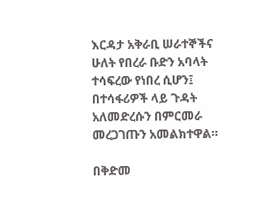እርዳታ አቅራቢ ሠራተኞችና ሁለት የበረራ ቡድን አባላት ተሳፍረው የነበረ ሲሆን፤ በተሳፋሪዎች ላይ ጉዳት አለመድረሱን በምርመራ መረጋገጡን አመልክተዋል።

በቅድመ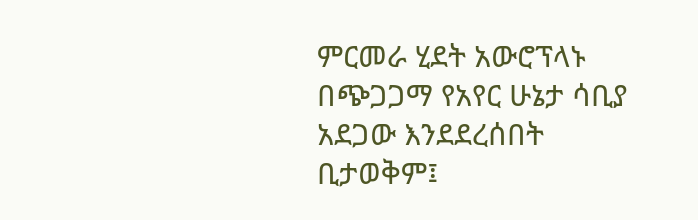ምርመራ ሂደት አውሮፕላኑ በጭጋጋማ የአየር ሁኔታ ሳቢያ አደጋው እንደደረሰበት ቢታወቅም፤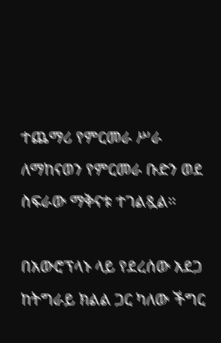ተጨማሪ የምርመራ ሥራ ለማከናወን የምርመራ ቡድን ወደ ስፍራው ማቅናቱ ተገልጿል።

በአውሮፕላኑ ላይ የደረሰው አደጋ ከትግራይ ክልል ጋር ካለው ችግር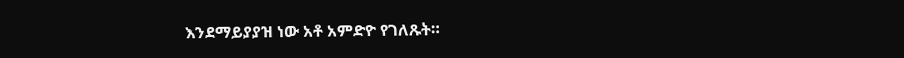እንደማይያያዝ ነው አቶ አምድዮ የገለጹት።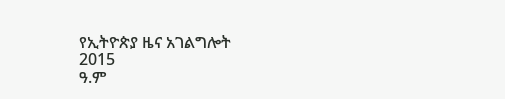የኢትዮጵያ ዜና አገልግሎት
2015
ዓ.ም